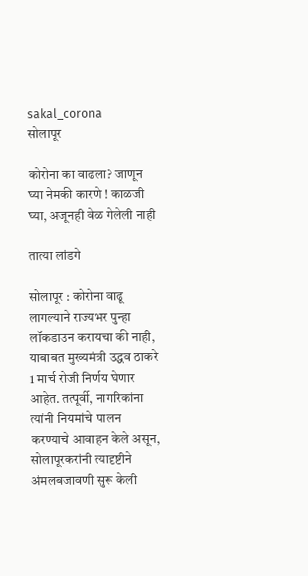sakal_corona
सोलापूर

कोरोना का वाढला? जाणून घ्या नेमकी कारणे ! काळजी घ्या, अजूनही वेळ गेलेली नाही

तात्या लांडगे

सोलापूर : कोरोना वाढू लागल्याने राज्यभर पुन्हा लॉकडाउन करायचा की नाही, याबाबत मुख्यमंत्री उद्धव ठाकरे 1 मार्च रोजी निर्णय घेणार आहेत. तत्पूर्वी, नागरिकांना त्यांनी नियमांचे पालन करण्याचे आवाहन केले असून, सोलापूरकरांनी त्यादृष्टीने अंमलबजावणी सुरू केली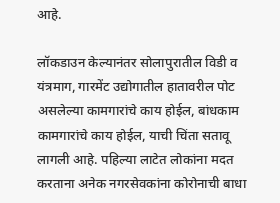आहे.

लॉकडाउन केल्यानंतर सोलापुरातील विडी व यंत्रमाग, गारमेंट उद्योगातील हातावरील पोट असलेल्या कामगारांचे काय होईल, बांधकाम कामगारांचे काय होईल, याची चिंता सतावू लागली आहे. पहिल्या लाटेत लोकांना मदत करताना अनेक नगरसेवकांना कोरोनाची बाधा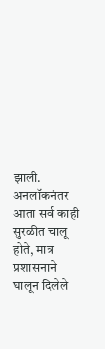झाली. अनलॉकनंतर आता सर्व काही सुरळीत चालू होते, मात्र प्रशासनाने घालून दिलेले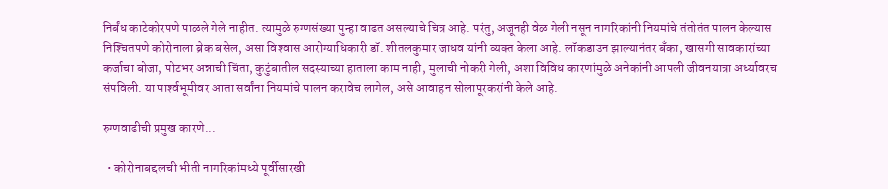निर्बंध काटेकोरपणे पाळले गेले नाहीत. त्यामुळे रुग्णसंख्या पुन्हा वाढत असल्याचे चित्र आहे. परंतु, अजूनही वेळ गेली नसून नागरिकांनी नियमांचे तंतोतंत पालन केल्यास निश्‍चितपणे कोरोनाला ब्रेक बसेल, असा विश्‍वास आरोग्याधिकारी डॉ. शीतलकुमार जाधव यांनी व्यक्‍त केला आहे. लॉकडाउन झाल्यानंतर बॅंका, खासगी सावकारांच्या कर्जाचा बोजा, पोटभर अन्नाची चिंता, कुटुंबातील सदस्याच्या हाताला काम नाही, मुलाची नोकरी गेली, अशा विविध कारणांमुळे अनेकांनी आपली जीवनयात्रा अर्ध्यावरच संपविली. या पार्श्‍वभूमीवर आता सर्वांना नियमांचे पालन करावेच लागेल, असे आवाहन सोलापूरकरांनी केले आहे.

रुग्णवाढीची प्रमुख कारणे...

  • कोरोनाबद्दलची भीती नागरिकांमध्ये पूर्वीसारखी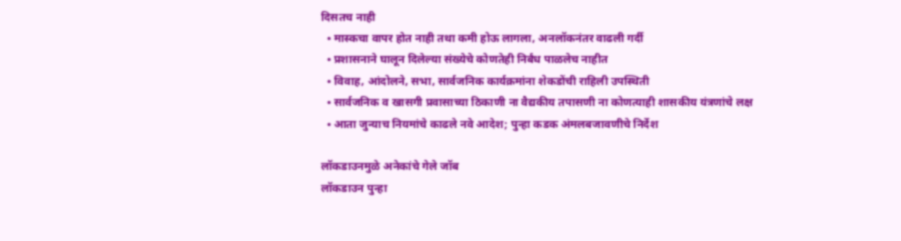दिसतच नाही
  • मास्कचा वापर होत नाही तथा कमी होऊ लागला, अनलॉकनंतर वाढली गर्दी
  • प्रशासनाने घालून दिलेल्या संख्येचे कोणतेही निर्बंध पाळलेच नाहीत
  • विवाह, आंदोलने, सभा, सार्वजनिक कार्यक्रमांना शेकडोंची राहिली उपस्थिती
  • सार्वजनिक व खासगी प्रवासाच्या ठिकाणी ना वैद्यकीय तपासणी ना कोणत्याही शासकीय यंत्रणांचे लक्ष
  • आता जुन्याच नियमांचे काढले नवे आदेश; पुन्हा कडक अंमलबजावणीचे निर्देश

लॉकडाउनमुळे अनेकांचे गेले जॉब
लॉकडाउन पुन्हा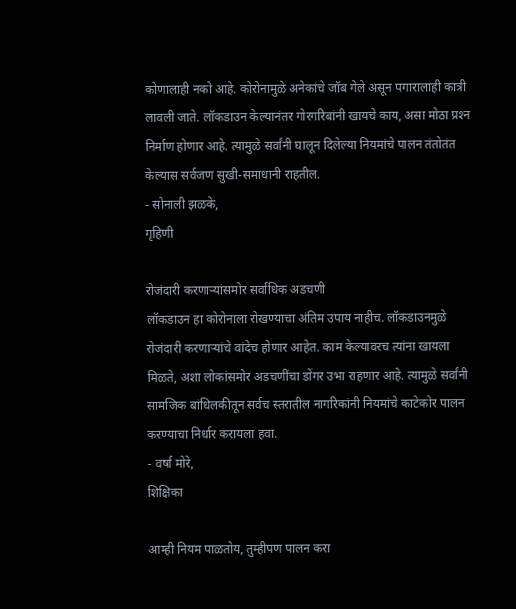कोणालाही नको आहे. कोरोनामुळे अनेकांचे जॉब गेले असून पगारालाही कात्री लावली जाते. लॉकडाउन केल्यानंतर गोरगरिबांनी खायचे काय, असा मोठा प्रश्‍न निर्माण होणार आहे. त्यामुळे सर्वांनी घालून दिलेल्या नियमांचे पालन तंतोतंत केल्यास सर्वजण सुखी-समाधानी राहतील.
- सोनाली झळके,
गृहिणी

रोजंदारी करणाऱ्यांसमोर सर्वाधिक अडचणी
लॉकडाउन हा कोरोनाला रोखण्याचा अंतिम उपाय नाहीच. लॉकडाउनमुळे रोजंदारी करणाऱ्यांचे वांदेच होणार आहेत. काम केल्यावरच त्यांना खायला मिळते, अशा लोकांसमोर अडचणींचा डोंगर उभा राहणार आहे. त्यामुळे सर्वांनी सामजिक बांधिलकीतून सर्वच स्तरातील नागरिकांनी नियमांचे काटेकोर पालन करण्याचा निर्धार करायला हवा.
- वर्षा मोरे,
शिक्षिका

आम्ही नियम पाळतोय, तुम्हीपण पालन करा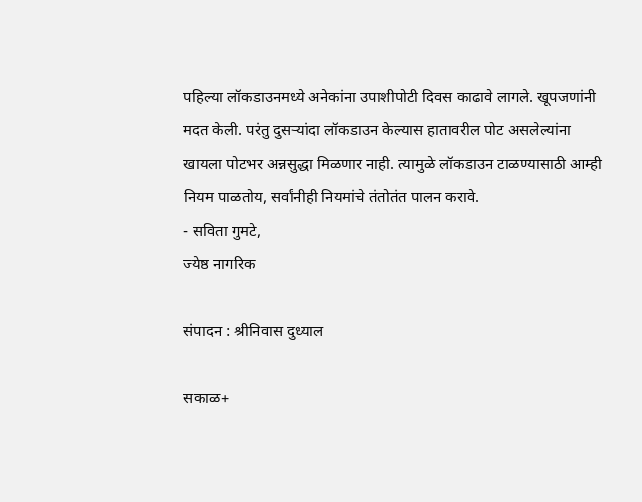पहिल्या लॉकडाउनमध्ये अनेकांना उपाशीपोटी दिवस काढावे लागले. खूपजणांनी मदत केली. परंतु दुसऱ्यांदा लॉकडाउन केल्यास हातावरील पोट असलेल्यांना खायला पोटभर अन्नसुद्धा मिळणार नाही. त्यामुळे लॉकडाउन टाळण्यासाठी आम्ही नियम पाळतोय, सर्वांनीही नियमांचे तंतोतंत पालन करावे.
- सविता गुमटे,
ज्येष्ठ नागरिक

संपादन : श्रीनिवास दुध्याल

सकाळ+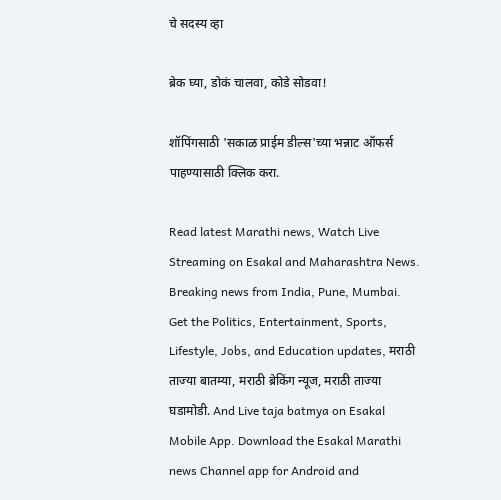चे सदस्य व्हा

ब्रेक घ्या, डोकं चालवा, कोडे सोडवा!

शॉपिंगसाठी 'सकाळ प्राईम डील्स'च्या भन्नाट ऑफर्स पाहण्यासाठी क्लिक करा.

Read latest Marathi news, Watch Live Streaming on Esakal and Maharashtra News. Breaking news from India, Pune, Mumbai. Get the Politics, Entertainment, Sports, Lifestyle, Jobs, and Education updates, मराठी ताज्या बातम्या, मराठी ब्रेकिंग न्यूज, मराठी ताज्या घडामोडी. And Live taja batmya on Esakal Mobile App. Download the Esakal Marathi news Channel app for Android and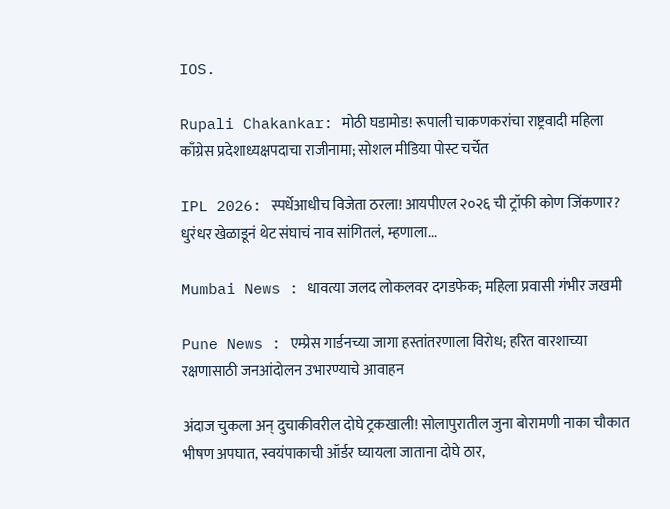IOS.

Rupali Chakankar: मोठी घडामोड! रूपाली चाकणकरांचा राष्ट्रवादी महिला काँग्रेस प्रदेशाध्यक्षपदाचा राजीनामा; सोशल मीडिया पोस्ट चर्चेत

IPL 2026: स्पर्धेआधीच विजेता ठरला! आयपीएल २०२६ ची ट्रॉफी कोण जिंकणार? धुरंधर खेळाडूनं थेट संघाचं नाव सांगितलं, म्हणाला...

Mumbai News : धावत्या जलद लोकलवर दगडफेक; महिला प्रवासी गंभीर जखमी

Pune News : एम्प्रेस गार्डनच्या जागा हस्तांतरणाला विरोध; हरित वारशाच्या रक्षणासाठी जनआंदोलन उभारण्याचे आवाहन

अंदाज चुकला अन्‌ दुचाकीवरील दोघे ट्रकखाली! सोलापुरातील जुना बोरामणी नाका चौकात भीषण अपघात, स्वयंपाकाची ऑर्डर घ्यायला जाताना दोघे ठार,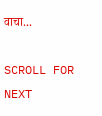वाचा...

SCROLL FOR NEXT